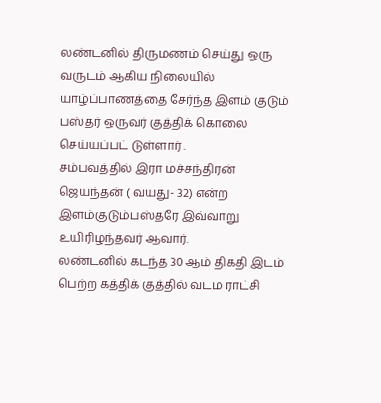லண்டனில் திருமணம் செய்து ஒரு வருடம் ஆகிய நிலையில் யாழ்ப்பாணத்தை சேர்ந்த இளம் குடும் பஸ்தர் ஒருவர் குத்திக் கொலை செய்யப்பட் டுள்ளார் .
சம்பவத்தில் இரா மச்சந்திரன் ஜெயந்தன் ( வயது- 32) என்ற இளம்குடும்பஸ்தரே இவ்வாறு உயிரிழந்தவர் ஆவார்.
லண்டனில் கடந்த 30 ஆம் திகதி இடம் பெற்ற கத்திக் குத்தில் வடம ராட்சி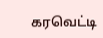கரவெட்டி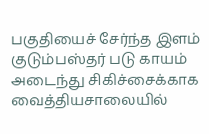பகுதியைச் சேர்ந்த இளம் குடும்பஸ்தர் படு காயம் அடைந்து சிகிச்சைக்காக வைத்தியசாலையில்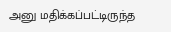அனு மதிக்கப்பட்டிருந்த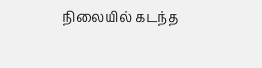நிலையில் கடந்த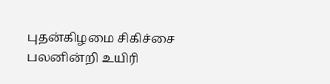புதன்கிழமை சிகிச்சை பலனின்றி உயிரி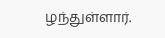ழந்துள்ளார்.